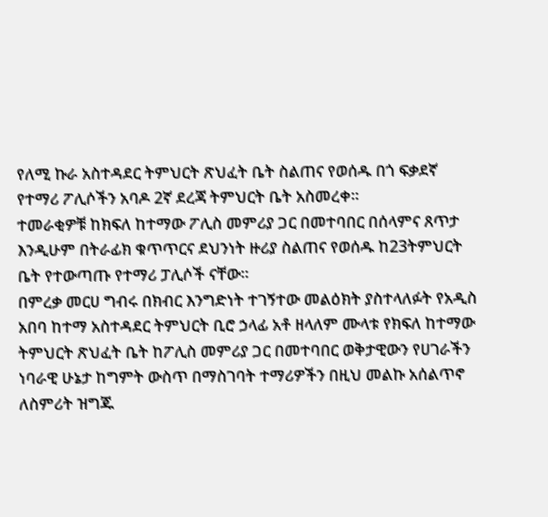የለሚ ኩራ አስተዳደር ትምህርት ጽህፈት ቤት ስልጠና የወሰዱ በጎ ፍቃደኛ የተማሪ ፖሊሶችን አባዶ 2ኛ ደረጃ ትምህርት ቤት አስመረቀ።
ተመራቂዎቹ ከክፍለ ከተማው ፖሊስ መምሪያ ጋር በመተባበር በሰላምና ጸጥታ እንዲሁም በትራፊክ ቁጥጥርና ደህንነት ዙሪያ ስልጠና የወሰዱ ከ23ትምህርት ቤት የተውጣጡ የተማሪ ፓሊሶች ናቸው።
በምረቃ መርሀ ግብሩ በክብር እንግድነት ተገኝተው መልዕክት ያስተላለፉት የአዲስ አበባ ከተማ አስተዳደር ትምህርት ቢሮ ኃላፊ አቶ ዘላለም ሙላቱ የክፍለ ከተማው ትምህርት ጽህፈት ቤት ከፖሊስ መምሪያ ጋር በመተባበር ወቅታዊውን የሀገራችን ነባራዊ ሁኔታ ከግምት ውስጥ በማስገባት ተማሪዎችን በዚህ መልኩ አሰልጥኖ ለስምሪት ዝግጁ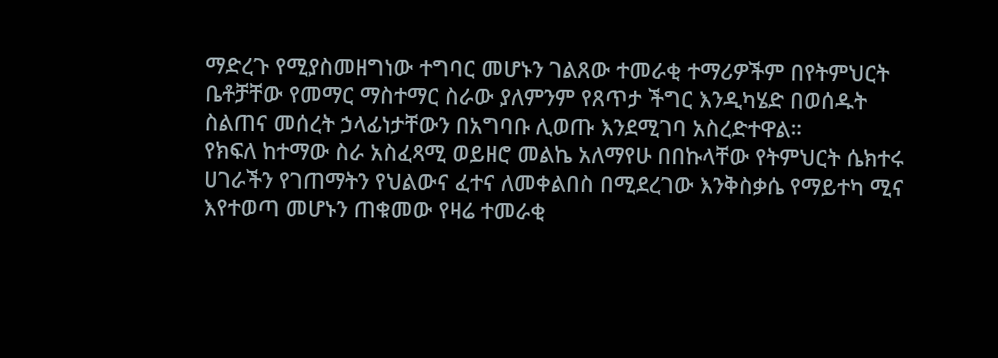ማድረጉ የሚያስመዘግነው ተግባር መሆኑን ገልጸው ተመራቂ ተማሪዎችም በየትምህርት ቤቶቻቸው የመማር ማስተማር ስራው ያለምንም የጸጥታ ችግር እንዲካሄድ በወሰዱት ስልጠና መሰረት ኃላፊነታቸውን በአግባቡ ሊወጡ እንደሚገባ አስረድተዋል።
የክፍለ ከተማው ስራ አስፈጻሚ ወይዘሮ መልኬ አለማየሁ በበኩላቸው የትምህርት ሴክተሩ ሀገራችን የገጠማትን የህልውና ፈተና ለመቀልበስ በሚደረገው እንቅስቃሴ የማይተካ ሚና እየተወጣ መሆኑን ጠቁመው የዛሬ ተመራቂ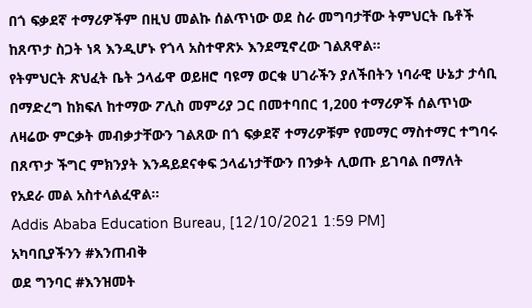በጎ ፍቃደኛ ተማሪዎችም በዚህ መልኩ ሰልጥነው ወደ ስራ መግባታቸው ትምህርት ቤቶች ከጸጥታ ስጋት ነጻ እንዲሆኑ የጎላ አስተዋጽኦ እንደሚኖረው ገልጸዋል።
የትምህርት ጽህፈት ቤት ኃላፊዋ ወይዘሮ ባዩማ ወርቁ ሀገራችን ያለችበትን ነባራዊ ሁኔታ ታሳቢ በማድረግ ከክፍለ ከተማው ፖሊስ መምሪያ ጋር በመተባበር 1,200 ተማሪዎች ሰልጥነው ለዛሬው ምርቃት መብቃታቸውን ገልጸው በጎ ፍቃደኛ ተማሪዎቹም የመማር ማስተማር ተግባሩ በጸጥታ ችግር ምክንያት እንዳይደናቀፍ ኃላፊነታቸውን በንቃት ሊወጡ ይገባል በማለት የአደራ መል አስተላልፈዋል።
Addis Ababa Education Bureau, [12/10/2021 1:59 PM]
አካባቢያችንን #እንጠብቅ
ወደ ግንባር #እንዝመት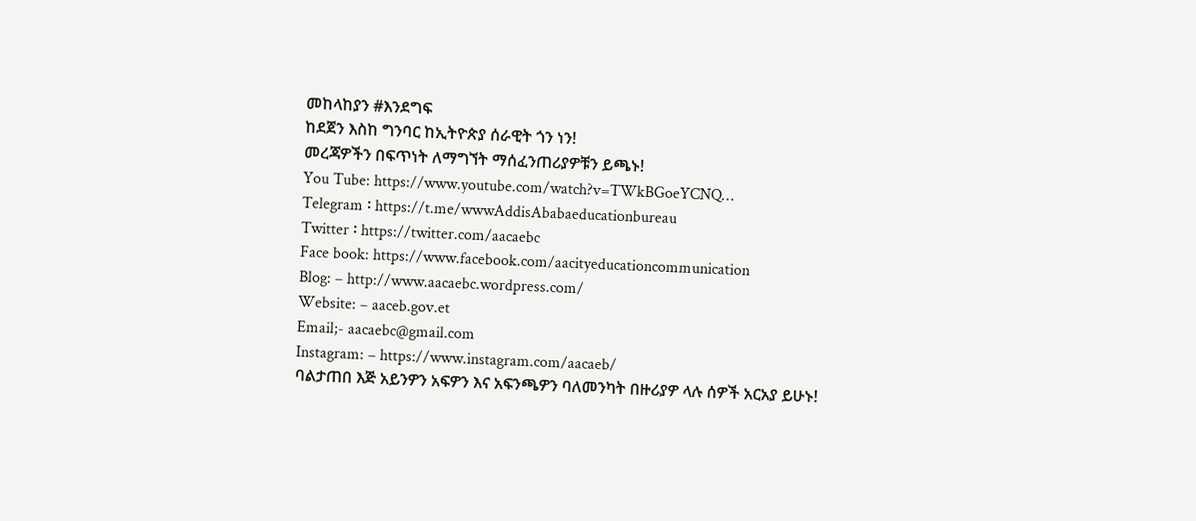መከላከያን #እንደግፍ
ከደጀን እስከ ግንባር ከኢትዮጵያ ሰራዊት ጎን ነን!
መረጃዎችን በፍጥነት ለማግኘት ማሰፈንጠሪያዎቹን ይጫኑ!
You Tube: https://www.youtube.com/watch?v=TWkBGoeYCNQ…
Telegram ፡ https://t.me/wwwAddisAbabaeducationbureau
Twitter ፡ https://twitter.com/aacaebc
Face book: https://www.facebook.com/aacityeducationcommunication
Blog: – http://www.aacaebc.wordpress.com/
Website: – aaceb.gov.et
Email;- aacaebc@gmail.com
Instagram: – https://www.instagram.com/aacaeb/
ባልታጠበ እጅ አይንዎን አፍዎን እና አፍንጫዎን ባለመንካት በዙሪያዎ ላሉ ሰዎች አርአያ ይሁኑ!